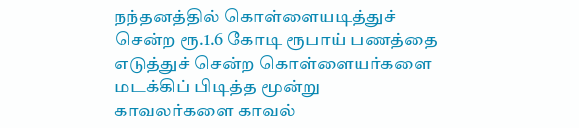நந்தனத்தில் கொள்ளையடித்துச் சென்ற ரூ.1.6 கோடி ரூபாய் பணத்தை எடுத்துச் சென்ற கொள்ளையர்களை மடக்கிப் பிடித்த மூன்று காவலர்களை காவல்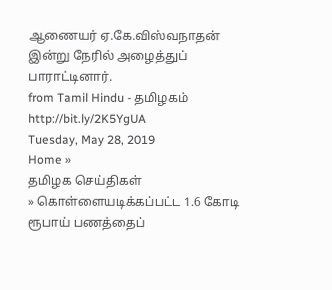ஆணையர் ஏ.கே.விஸ்வநாதன் இன்று நேரில் அழைத்துப் பாராட்டினார்.
from Tamil Hindu - தமிழகம் http://bit.ly/2K5YgUA
Tuesday, May 28, 2019
Home »
தமிழக செய்திகள்
» கொள்ளையடிக்கப்பட்ட 1.6 கோடி ரூபாய் பணத்தைப்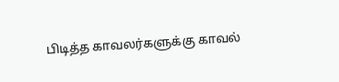பிடித்த காவலர்களுக்கு காவல்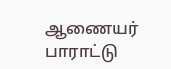ஆணையர் பாராட்டு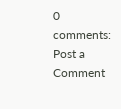0 comments:
Post a Comment